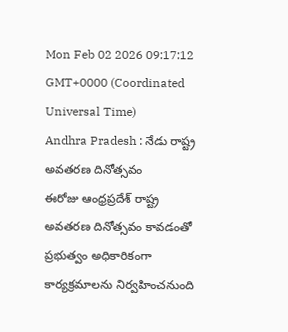Mon Feb 02 2026 09:17:12 GMT+0000 (Coordinated Universal Time)
Andhra Pradesh : నేడు రాష్ట్ర అవతరణ దినోత్సవం
ఈరోజు ఆంధ్రప్రదేశ్ రాష్ట్ర అవతరణ దినోత్సవం కావడంతో ప్రభుత్వం అధికారికంగా కార్యక్రమాలను నిర్వహించనుంది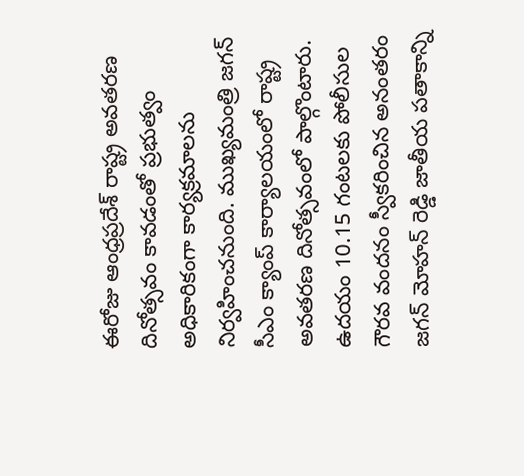ఈరోజు ఆంధ్రప్రదేశ్ రాష్ట్ర అవతరణ దినోత్సవం కావడంతో ప్రభుత్వం అధికారికంగా కార్యక్రమాలను నిర్వహించనుంది. ముఖ్యమంత్రి జగన్ సీఎం క్యాంప్ కార్యాలయంలో రాష్ట్ర అవతరణ దినోత్సవంలో పాల్గొంటారు. ఉదయం 10.15 గంటలకు పోలీసుల గౌరవ వందనం స్వీకరించిన అనంతరం జగన్ మోహన్ రెడ్డి జాతీయ పతాకాన్ని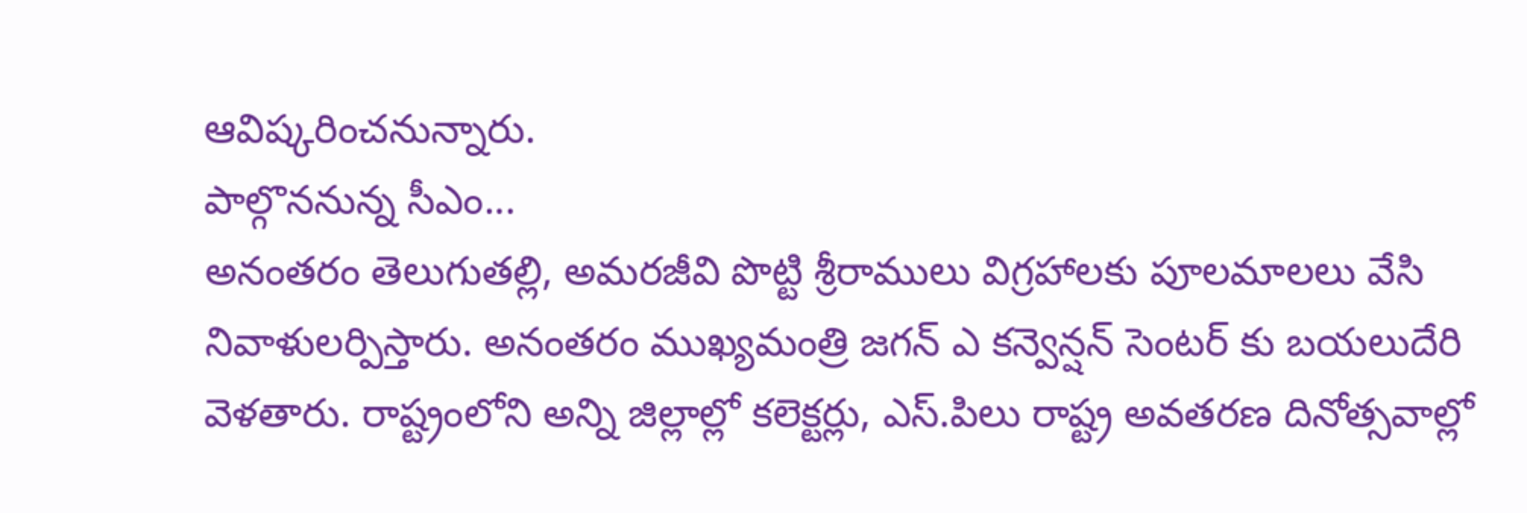ఆవిష్కరించనున్నారు.
పాల్గొననున్న సీఎం...
అనంతరం తెలుగుతల్లి, అమరజీవి పొట్టి శ్రీరాములు విగ్రహాలకు పూలమాలలు వేసి నివాళులర్పిస్తారు. అనంతరం ముఖ్యమంత్రి జగన్ ఎ కన్వెన్షన్ సెంటర్ కు బయలుదేరి వెళతారు. రాష్ట్రంలోని అన్ని జిల్లాల్లో కలెక్టర్లు, ఎస్.పిలు రాష్ట్ర అవతరణ దినోత్సవాల్లో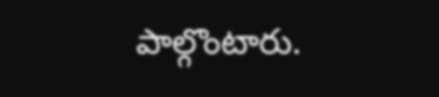పాల్గొంటారు.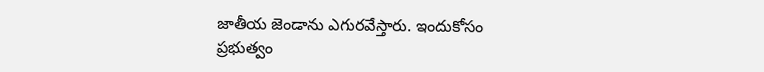జాతీయ జెండాను ఎగురవేస్తారు. ఇందుకోసం ప్రభుత్వం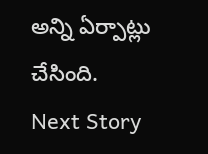అన్ని ఏర్పాట్లు చేసింది.
Next Story